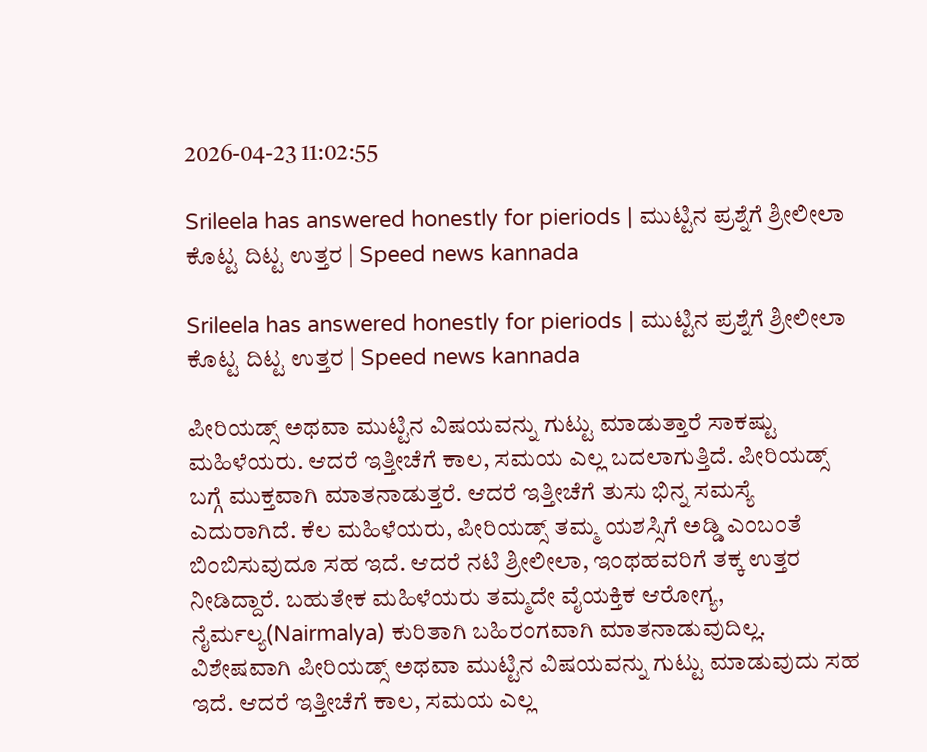2026-04-23 11:02:55

Srileela has answered honestly for pieriods | ಮುಟ್ಟಿನ ಪ್ರಶ್ನೆಗೆ ಶ್ರೀಲೀಲಾ ಕೊಟ್ಟ ದಿಟ್ಟ ಉತ್ತರ | Speed news kannada

Srileela has answered honestly for pieriods | ಮುಟ್ಟಿನ ಪ್ರಶ್ನೆಗೆ ಶ್ರೀಲೀಲಾ ಕೊಟ್ಟ ದಿಟ್ಟ ಉತ್ತರ | Speed news kannada

ಪೀರಿಯಡ್ಸ್ ಅಥವಾ ಮುಟ್ಟಿನ ವಿಷಯವನ್ನು ಗುಟ್ಟು ಮಾಡುತ್ತಾರೆ ಸಾಕಷ್ಟು ಮಹಿಳೆಯರು. ಆದರೆ ಇತ್ತೀಚೆಗೆ ಕಾಲ, ಸಮಯ ಎಲ್ಲ ಬದಲಾಗುತ್ತಿದೆ. ಪೀರಿಯಡ್ಸ್ ಬಗ್ಗೆ ಮುಕ್ತವಾಗಿ ಮಾತನಾಡುತ್ತರೆ. ಆದರೆ ಇತ್ತೀಚೆಗೆ ತುಸು ಭಿನ್ನ ಸಮಸ್ಯೆ ಎದುರಾಗಿದೆ. ಕೆಲ ಮಹಿಳೆಯರು, ಪೀರಿಯಡ್ಸ್ ತಮ್ಮ ಯಶಸ್ಸಿಗೆ ಅಡ್ಡಿ ಎಂಬಂತೆ ಬಿಂಬಿಸುವುದೂ ಸಹ ಇದೆ. ಆದರೆ ನಟಿ ಶ್ರೀಲೀಲಾ, ಇಂಥಹವರಿಗೆ ತಕ್ಕ ಉತ್ತರ ನೀಡಿದ್ದಾರೆ. ಬಹುತೇಕ ಮಹಿಳೆಯರು ತಮ್ಮದೇ ವೈಯಕ್ತಿಕ ಆರೋಗ್ಯ, ನೈರ್ಮಲ್ಯ(Nairmalya) ಕುರಿತಾಗಿ ಬಹಿರಂಗವಾಗಿ ಮಾತನಾಡುವುದಿಲ್ಲ. ವಿಶೇಷವಾಗಿ ಪೀರಿಯಡ್ಸ್ ಅಥವಾ ಮುಟ್ಟಿನ ವಿಷಯವನ್ನು ಗುಟ್ಟು ಮಾಡುವುದು ಸಹ ಇದೆ. ಆದರೆ ಇತ್ತೀಚೆಗೆ ಕಾಲ, ಸಮಯ ಎಲ್ಲ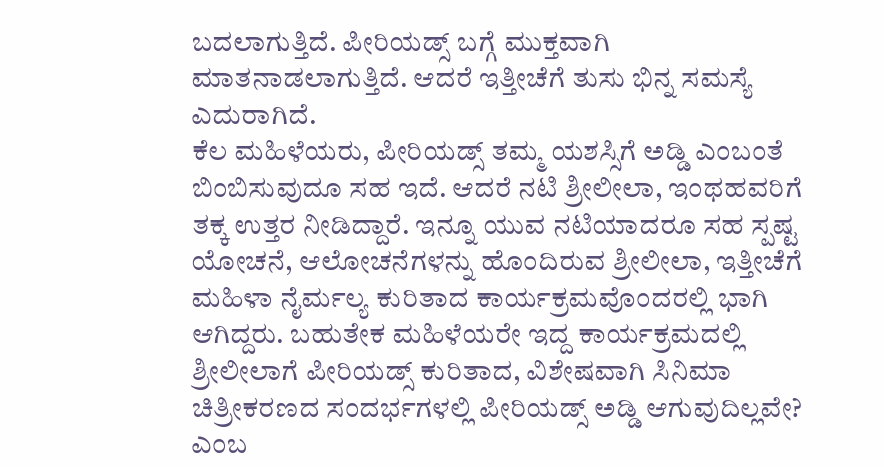ಬದಲಾಗುತ್ತಿದೆ. ಪೀರಿಯಡ್ಸ್ ಬಗ್ಗೆ ಮುಕ್ತವಾಗಿ ಮಾತನಾಡಲಾಗುತ್ತಿದೆ. ಆದರೆ ಇತ್ತೀಚೆಗೆ ತುಸು ಭಿನ್ನ ಸಮಸ್ಯೆ ಎದುರಾಗಿದೆ.
ಕೆಲ ಮಹಿಳೆಯರು, ಪೀರಿಯಡ್ಸ್ ತಮ್ಮ ಯಶಸ್ಸಿಗೆ ಅಡ್ಡಿ ಎಂಬಂತೆ ಬಿಂಬಿಸುವುದೂ ಸಹ ಇದೆ. ಆದರೆ ನಟಿ ಶ್ರೀಲೀಲಾ, ಇಂಥಹವರಿಗೆ ತಕ್ಕ ಉತ್ತರ ನೀಡಿದ್ದಾರೆ. ಇನ್ನೂ ಯುವ ನಟಿಯಾದರೂ ಸಹ ಸ್ಪಷ್ಟ ಯೋಚನೆ, ಆಲೋಚನೆಗಳನ್ನು ಹೊಂದಿರುವ ಶ್ರೀಲೀಲಾ, ಇತ್ತೀಚೆಗೆ ಮಹಿಳಾ ನೈರ್ಮಲ್ಯ ಕುರಿತಾದ ಕಾರ್ಯಕ್ರಮವೊಂದರಲ್ಲಿ ಭಾಗಿ ಆಗಿದ್ದರು. ಬಹುತೇಕ ಮಹಿಳೆಯರೇ ಇದ್ದ ಕಾರ್ಯಕ್ರಮದಲ್ಲಿ ಶ್ರೀಲೀಲಾಗೆ ಪೀರಿಯಡ್ಸ್ ಕುರಿತಾದ, ವಿಶೇಷವಾಗಿ ಸಿನಿಮಾ ಚಿತ್ರೀಕರಣದ ಸಂದರ್ಭಗಳಲ್ಲಿ ಪೀರಿಯಡ್ಸ್ ಅಡ್ಡಿ ಆಗುವುದಿಲ್ಲವೇ? ಎಂಬ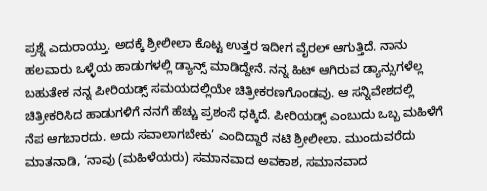ಪ್ರಶ್ನೆ ಎದುರಾಯ್ತು. ಅದಕ್ಕೆ ಶ್ರೀಲೀಲಾ ಕೊಟ್ಟ ಉತ್ತರ ಇದೀಗ ವೈರಲ್ ಆಗುತ್ತಿದೆ. ನಾನು ಹಲವಾರು ಒಳ್ಳೆಯ ಹಾಡುಗಳಲ್ಲಿ ಡ್ಯಾನ್ಸ್ ಮಾಡಿದ್ದೇನೆ. ನನ್ನ ಹಿಟ್ ಆಗಿರುವ ಡ್ಯಾನ್ಸುಗಳೆಲ್ಲ ಬಹುತೇಕ ನನ್ನ ಪೀರಿಯಡ್ಸ್ ಸಮಯದಲ್ಲಿಯೇ ಚಿತ್ರೀಕರಣಗೊಂಡವು. ಆ ಸನ್ನಿವೇಶದಲ್ಲಿ ಚಿತ್ರೀಕರಿಸಿದ ಹಾಡುಗಳಿಗೆ ನನಗೆ ಹೆಚ್ಚು ಪ್ರಶಂಸೆ ಧಕ್ಕಿದೆ. ಪೀರಿಯಡ್ಸ್ ಎಂಬುದು ಒಬ್ಬ ಮಹಿಳೆಗೆ ನೆಪ ಆಗಬಾರದು. ಅದು ಸವಾಲಾಗಬೇಕು’ ಎಂದಿದ್ದಾರೆ ನಟಿ ಶ್ರೀಲೀಲಾ. ಮುಂದುವರೆದು ಮಾತನಾಡಿ, ‘ನಾವು (ಮಹಿಳೆಯರು) ಸಮಾನವಾದ ಅವಕಾಶ, ಸಮಾನವಾದ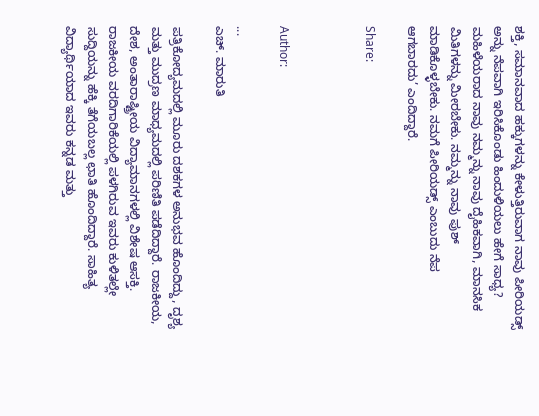ಶಕ್ತಿ, ಸಮಾನವಾದ ಹಕ್ಕುಗಳನ್ನು ಕೇಳುತ್ತಿರುವಾಗ ನಾವು ಪೀರಿಯಡ್ಸ್ ಅನ್ನು ನೆಪವಾಗಿ ಇರಿಸಿಕೊಂಡು ಹಿಂದುಳಿಯಲು ಹೇಗೆ ಸಾಧ್ಯ? ಮಹಿಳೆಯರಾದ ನಾವು ನಮ್ಮನ್ನು ನಾವು ದೈಹಿಕವಾಗಿ, ಮಾನಸಿಕ ಮಿತಿಗಳನ್ನು ಮೀರಬೇಕು. ನಮ್ಮನ್ನು ನಾವು ಪುಶ್ ಮಾಡಿಕೊಳ್ಳಬೇಕು. ನಮಗೆ ಪೀರಿಯಡ್ಸ್ ಎಂಬುದು ನೆಪ ಆಗಬಾರದು’ ಎಂದಿದ್ದಾರೆ.

Share:



Author:

...
ಎಚ್‌. ಮಾರುತಿ

ಪತ್ರಿಕೋದ್ಯಮದಲ್ಲಿ ಮೂರು ದಶಕಗಳ ಅನುಭವ ಹೊಂದಿದ್ದು, ದೃಶ್ಯ ಮತ್ತು ಮುದ್ರಣ ಮಾಧ್ಯಮದಲ್ಲಿ ಪರಿಣಿತಿ ಪಡೆದಿದ್ದಾರೆ. ರಾಜಕೀಯ, ದೇಶ, ಅಂತಾರಾಷ್ಟ್ರೀಯ ವಿದ್ಯಾಮಾನಗಳಲ್ಲಿ ವಿಶೇಷ ಆಸಕ್ತಿ. ರಾಜಕೀಯ ವರದಿಗಾರಿಕೆಯಲ್ಲಿ ಪಳಗಿರುವ ಇವರು ಕುಳಿತಲ್ಲೇ ಸುದ್ದಿಯನ್ನು ಹೆಕ್ಕಿ ತೆಗೆಯಬಲ್ಲ ಛಾತಿ ಹೊಂದಿದ್ದಾರೆ. ಸಾಹಿತ್ಯ ವಿದ್ಯಾರ್ಥಿಯಾದ ಇವರು ಕನ್ನಡ ಮತ್ತು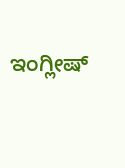ಇಂಗ್ಲೀಷ್‌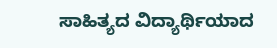ಸಾಹಿತ್ಯದ ವಿದ್ಯಾರ್ಥಿಯಾದ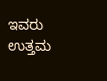ಇವರು ಉತ್ತಮ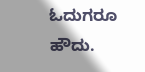ಓದುಗರೂ ಹೌದು.